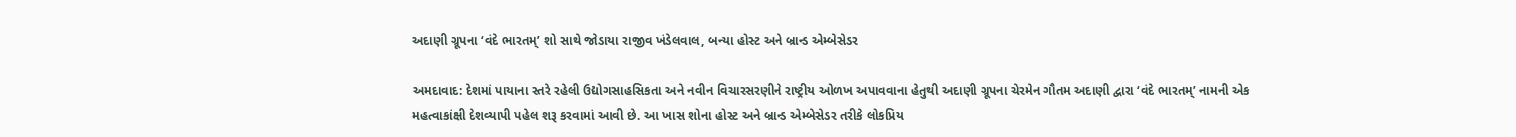અદાણી ગ્રૂપના ‘વંદે ભારતમ્’ શો સાથે જોડાયા રાજીવ ખંડેલવાલ, બન્યા હોસ્ટ અને બ્રાન્ડ એમ્બેસેડર

અમદાવાદ: દેશમાં પાયાના સ્તરે રહેલી ઉદ્યોગસાહસિકતા અને નવીન વિચારસરણીને રાષ્ટ્રીય ઓળખ અપાવવાના હેતુથી અદાણી ગ્રૂપના ચેરમેન ગૌતમ અદાણી દ્વારા ‘વંદે ભારતમ્’ નામની એક મહત્વાકાંક્ષી દેશવ્યાપી પહેલ શરૂ કરવામાં આવી છે. આ ખાસ શોના હોસ્ટ અને બ્રાન્ડ એમ્બેસેડર તરીકે લોકપ્રિય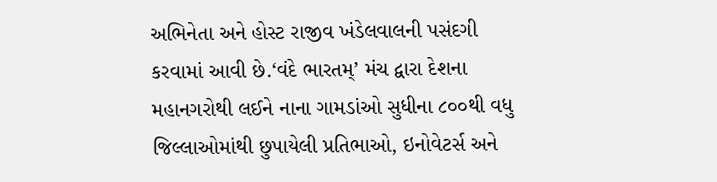અભિનેતા અને હોસ્ટ રાજીવ ખંડેલવાલની પસંદગી કરવામાં આવી છે.‘વંદે ભારતમ્’ મંચ દ્વારા દેશના મહાનગરોથી લઈને નાના ગામડાંઓ સુધીના ૮૦૦થી વધુ જિલ્લાઓમાંથી છુપાયેલી પ્રતિભાઓ, ઇનોવેટર્સ અને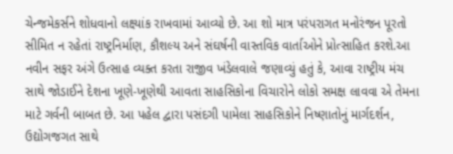ચેન્જમેકર્સને શોધવાનો લક્ષ્યાંક રાખવામાં આવ્યો છે. આ શો માત્ર પરંપરાગત મનોરંજન પૂરતો સીમિત ન રહેતાં રાષ્ટ્રનિર્માણ, કૌશલ્ય અને સંઘર્ષની વાસ્તવિક વાર્તાઓને પ્રોત્સાહિત કરશે.આ નવીન સફર અંગે ઉત્સાહ વ્યક્ત કરતા રાજીવ ખંડેલવાલે જણાવ્યું હતું કે, આવા રાષ્ટ્રીય મંચ સાથે જોડાઈને દેશના ખૂણે-ખૂણેથી આવતા સાહસિકોના વિચારોને લોકો સમક્ષ લાવવા એ તેમના માટે ગર્વની બાબત છે. આ પહેલ દ્વારા પસંદગી પામેલા સાહસિકોને નિષ્ણાતોનું માર્ગદર્શન, ઉદ્યોગજગત સાથે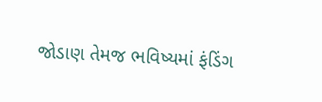જોડાણ તેમજ ભવિષ્યમાં ફંડિંગ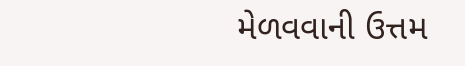મેળવવાની ઉત્તમ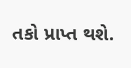તકો પ્રાપ્ત થશે.